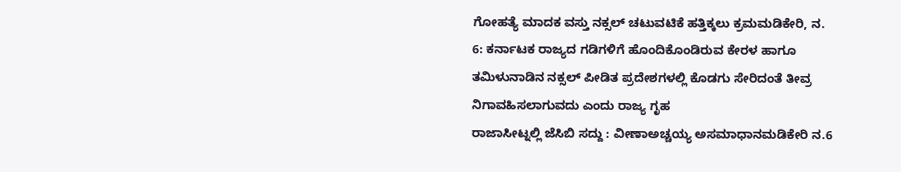ಗೋಹತ್ಯೆ ಮಾದಕ ವಸ್ತು ನಕ್ಸಲ್ ಚಟುವಟಿಕೆ ಹತ್ತಿಕ್ಕಲು ಕ್ರಮಮಡಿಕೇರಿ, ನ. 6: ಕರ್ನಾಟಕ ರಾಜ್ಯದ ಗಡಿಗಳಿಗೆ ಹೊಂದಿಕೊಂಡಿರುವ ಕೇರಳ ಹಾಗೂ ತಮಿಳುನಾಡಿನ ನಕ್ಸಲ್ ಪೀಡಿತ ಪ್ರದೇಶಗಳಲ್ಲಿ ಕೊಡಗು ಸೇರಿದಂತೆ ತೀವ್ರ ನಿಗಾವಹಿಸಲಾಗುವದು ಎಂದು ರಾಜ್ಯ ಗೃಹ
ರಾಜಾಸೀಟ್ನಲ್ಲಿ ಜೆಸಿಬಿ ಸದ್ದು : ವೀಣಾಅಚ್ಚಯ್ಯ ಅಸಮಾಧಾನಮಡಿಕೇರಿ ನ.6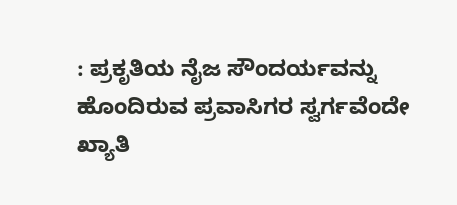: ಪ್ರಕೃತಿಯ ನೈಜ ಸೌಂದರ್ಯವನ್ನು ಹೊಂದಿರುವ ಪ್ರವಾಸಿಗರ ಸ್ವರ್ಗವೆಂದೇ ಖ್ಯಾತಿ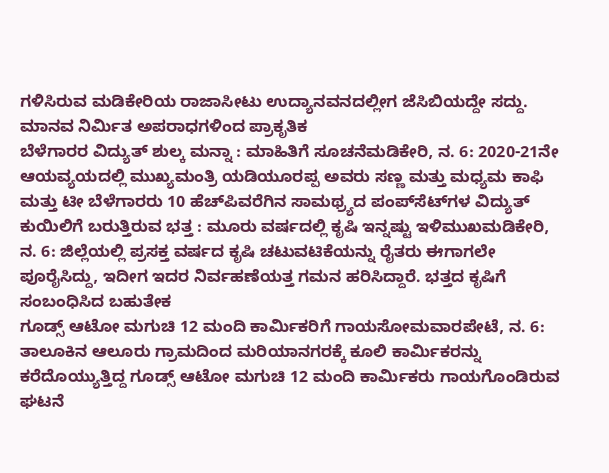ಗಳಿಸಿರುವ ಮಡಿಕೇರಿಯ ರಾಜಾಸೀಟು ಉದ್ಯಾನವನದಲ್ಲೀಗ ಜೆಸಿಬಿಯದ್ದೇ ಸದ್ದು. ಮಾನವ ನಿರ್ಮಿತ ಅಪರಾಧಗಳಿಂದ ಪ್ರಾಕೃತಿಕ
ಬೆಳೆಗಾರರ ವಿದ್ಯುತ್ ಶುಲ್ಕ ಮನ್ನಾ : ಮಾಹಿತಿಗೆ ಸೂಚನೆಮಡಿಕೇರಿ, ನ. 6: 2020-21ನೇ ಆಯವ್ಯಯದಲ್ಲಿ ಮುಖ್ಯಮಂತ್ರಿ ಯಡಿಯೂರಪ್ಪ ಅವರು ಸಣ್ಣ ಮತ್ತು ಮಧ್ಯಮ ಕಾಫಿ ಮತ್ತು ಟೀ ಬೆಳೆಗಾರರು 10 ಹೆಚ್‍ಪಿವರೆಗಿನ ಸಾಮಥ್ರ್ಯದ ಪಂಪ್‍ಸೆಟ್‍ಗಳ ವಿದ್ಯುತ್
ಕುಯಿಲಿಗೆ ಬರುತ್ತಿರುವ ಭತ್ತ : ಮೂರು ವರ್ಷದಲ್ಲಿ ಕೃಷಿ ಇನ್ನಷ್ಟು ಇಳಿಮುಖಮಡಿಕೇರಿ, ನ. 6: ಜಿಲ್ಲೆಯಲ್ಲಿ ಪ್ರಸಕ್ತ ವರ್ಷದ ಕೃಷಿ ಚಟುವಟಿಕೆಯನ್ನು ರೈತರು ಈಗಾಗಲೇ ಪೂರೈಸಿದ್ದು, ಇದೀಗ ಇದರ ನಿರ್ವಹಣೆಯತ್ತ ಗಮನ ಹರಿಸಿದ್ದಾರೆ. ಭತ್ತದ ಕೃಷಿಗೆ ಸಂಬಂಧಿಸಿದ ಬಹುತೇಕ
ಗೂಡ್ಸ್ ಆಟೋ ಮಗುಚಿ 12 ಮಂದಿ ಕಾರ್ಮಿಕರಿಗೆ ಗಾಯಸೋಮವಾರಪೇಟೆ, ನ. 6: ತಾಲೂಕಿನ ಆಲೂರು ಗ್ರಾಮದಿಂದ ಮರಿಯಾನಗರಕ್ಕೆ ಕೂಲಿ ಕಾರ್ಮಿಕರನ್ನು ಕರೆದೊಯ್ಯುತ್ತಿದ್ದ ಗೂಡ್ಸ್ ಆಟೋ ಮಗುಚಿ 12 ಮಂದಿ ಕಾರ್ಮಿಕರು ಗಾಯಗೊಂಡಿರುವ ಘಟನೆ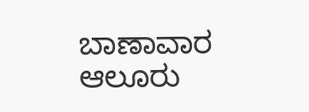ಬಾಣಾವಾರ ಆಲೂರು